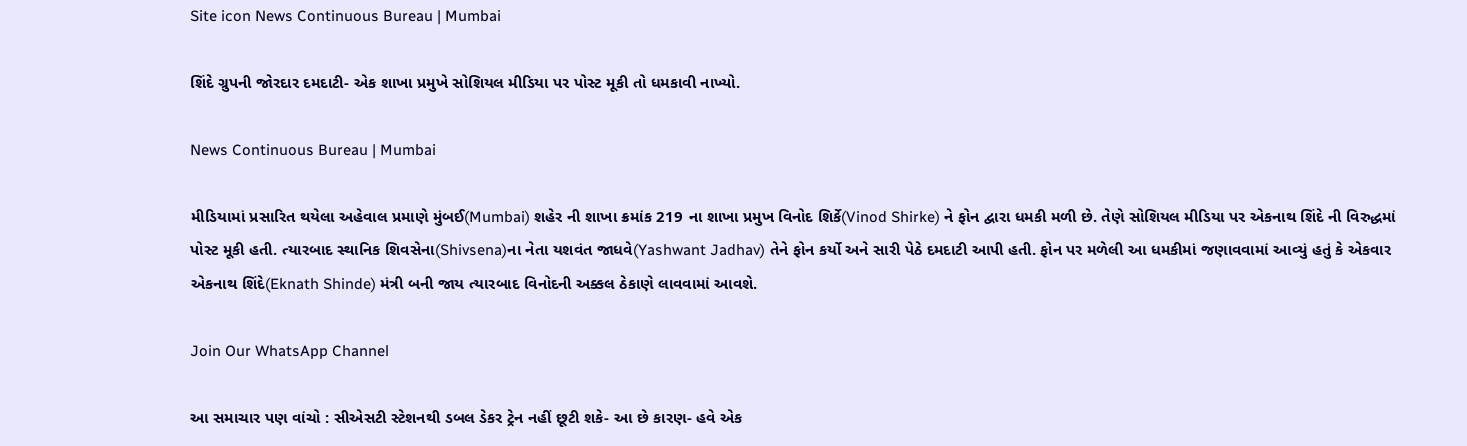Site icon News Continuous Bureau | Mumbai

શિંદે ગ્રુપની જોરદાર દમદાટી- એક શાખા પ્રમુખે સોશિયલ મીડિયા પર પોસ્ટ મૂકી તો ધમકાવી નાખ્યો.

News Continuous Bureau | Mumbai

મીડિયામાં પ્રસારિત થયેલા અહેવાલ પ્રમાણે મુંબઈ(Mumbai) શહેર ની શાખા ક્રમાંક 219 ના શાખા પ્રમુખ વિનોદ શિર્કે(Vinod Shirke) ને ફોન દ્વારા ધમકી મળી છે. તેણે સોશિયલ મીડિયા પર એકનાથ શિંદે ની વિરુદ્ધમાં પોસ્ટ મૂકી હતી. ત્યારબાદ સ્થાનિક શિવસેના(Shivsena)ના નેતા યશવંત જાધવે(Yashwant Jadhav) તેને ફોન કર્યો અને સારી પેઠે દમદાટી આપી હતી. ફોન પર મળેલી આ ધમકીમાં જણાવવામાં આવ્યું હતું કે એકવાર એકનાથ શિંદે(Eknath Shinde) મંત્રી બની જાય ત્યારબાદ વિનોદની અક્કલ ઠેકાણે લાવવામાં આવશે.

Join Our WhatsApp Channel

આ સમાચાર પણ વાંચો : સીએસટી સ્ટેશનથી ડબલ ડેકર ટ્રેન નહીં છૂટી શકે- આ છે કારણ- હવે એક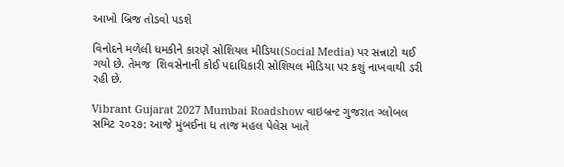આખો બ્રિજ તોડવો પડશે

વિનોદને મળેલી ધમકીને કારણે સોશિયલ મીડિયા(Social Media) પર સન્નાટો થઈ ગયો છે. તેમજ  શિવસેનાની કોઈ પદાધિકારી સોશિયલ મીડિયા પર કશું નાખવાથી ડરી રહી છે.

Vibrant Gujarat 2027 Mumbai Roadshow વાઇબ્રન્ટ ગુજરાત ગ્લોબલ સમિટ ૨૦૨૭: આજે મુંબઈના ધ તાજ મહલ પેલેસ ખાતે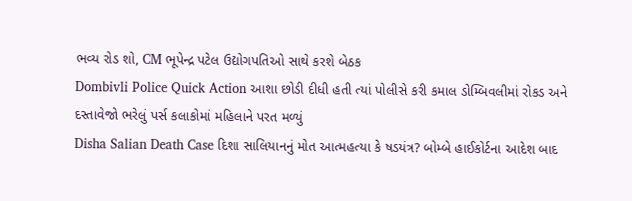ભવ્ય રોડ શો, CM ભૂપેન્દ્ર પટેલ ઉદ્યોગપતિઓ સાથે કરશે બેઠક
Dombivli Police Quick Action આશા છોડી દીધી હતી ત્યાં પોલીસે કરી કમાલ ડોમ્બિવલીમાં રોકડ અને દસ્તાવેજો ભરેલું પર્સ કલાકોમાં મહિલાને પરત મળ્યું
Disha Salian Death Case દિશા સાલિયાનનું મોત આત્મહત્યા કે ષડયંત્ર? બોમ્બે હાઈકોર્ટના આદેશ બાદ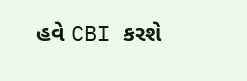હવે CBI કરશે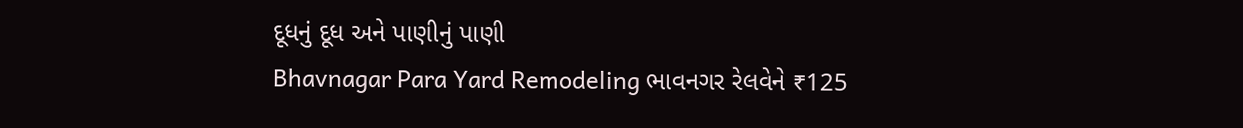દૂધનું દૂધ અને પાણીનું પાણી
Bhavnagar Para Yard Remodeling ભાવનગર રેલવેને ₹125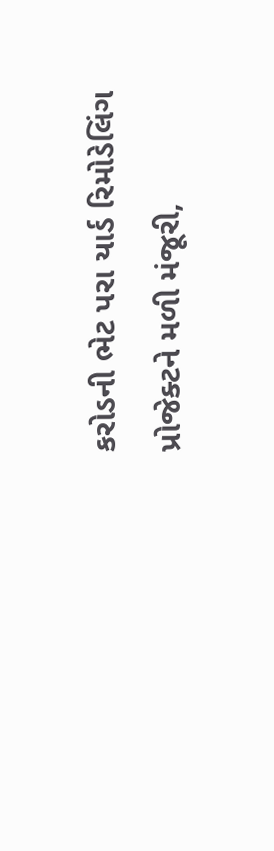કરોડની ભેટ પરા યાર્ડ રિમોડેલિંગ પ્રોજેક્ટને મળી મંજૂરી,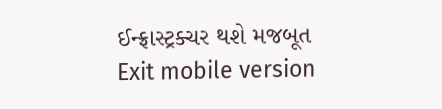ઈન્ફ્રાસ્ટ્રક્ચર થશે મજબૂત
Exit mobile version